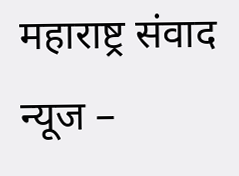महाराष्ट्र संवाद न्यूज –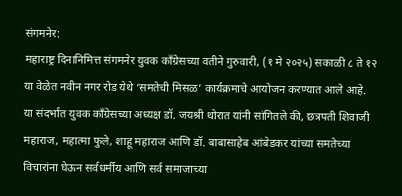संगमनेर:
महाराष्ट्र दिनानिमित्त संगमनेर युवक काँग्रेसच्या वतीने गुरुवारी, (१ मे २०२५) सकाळी ८ ते १२ या वेळेत नवीन नगर रोड येथे ‘समतेची मिसळ’ कार्यक्रमाचे आयोजन करण्यात आले आहे.
या संदर्भात युवक काँग्रेसच्या अध्यक्ष डॉ. जयश्री थोरात यांनी सांगितले की, छत्रपती शिवाजी महाराज, महात्मा फुले, शाहू महाराज आणि डॉ. बाबासाहेब आंबेडकर यांच्या समतेच्या विचारांना घेऊन सर्वधर्मीय आणि सर्व समाजाच्या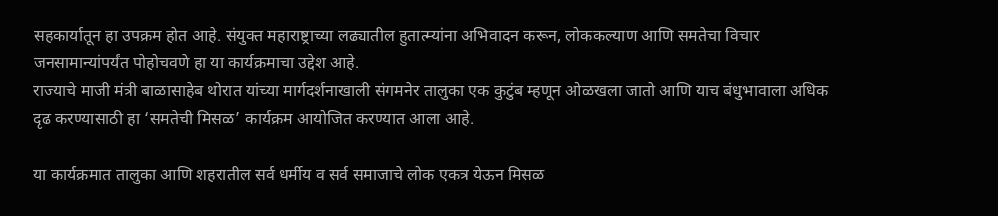सहकार्यातून हा उपक्रम होत आहे. संयुक्त महाराष्ट्राच्या लढ्यातील हुतात्म्यांना अभिवादन करून, लोककल्याण आणि समतेचा विचार जनसामान्यांपर्यंत पोहोचवणे हा या कार्यक्रमाचा उद्देश आहे.
राज्याचे माजी मंत्री बाळासाहेब थोरात यांच्या मार्गदर्शनाखाली संगमनेर तालुका एक कुटुंब म्हणून ओळखला जातो आणि याच बंधुभावाला अधिक दृढ करण्यासाठी हा ‘समतेची मिसळ’ कार्यक्रम आयोजित करण्यात आला आहे.

या कार्यक्रमात तालुका आणि शहरातील सर्व धर्मीय व सर्व समाजाचे लोक एकत्र येऊन मिसळ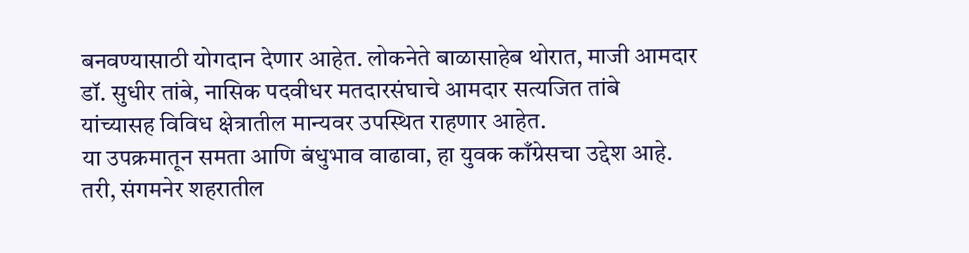बनवण्यासाठी योगदान देणार आहेत. लोकनेते बाळासाहेब थोरात, माजी आमदार डॉ. सुधीर तांबे, नासिक पदवीधर मतदारसंघाचे आमदार सत्यजित तांबे यांच्यासह विविध क्षेत्रातील मान्यवर उपस्थित राहणार आहेत.
या उपक्रमातून समता आणि बंधुभाव वाढावा, हा युवक काँग्रेसचा उद्देश आहे. तरी, संगमनेर शहरातील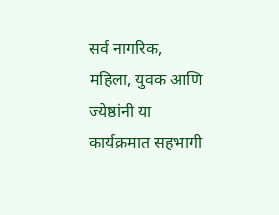सर्व नागरिक, महिला, युवक आणि ज्येष्ठांनी या कार्यक्रमात सहभागी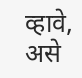व्हावे, असे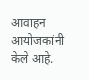आवाहन आयोजकांनी केले आहे.